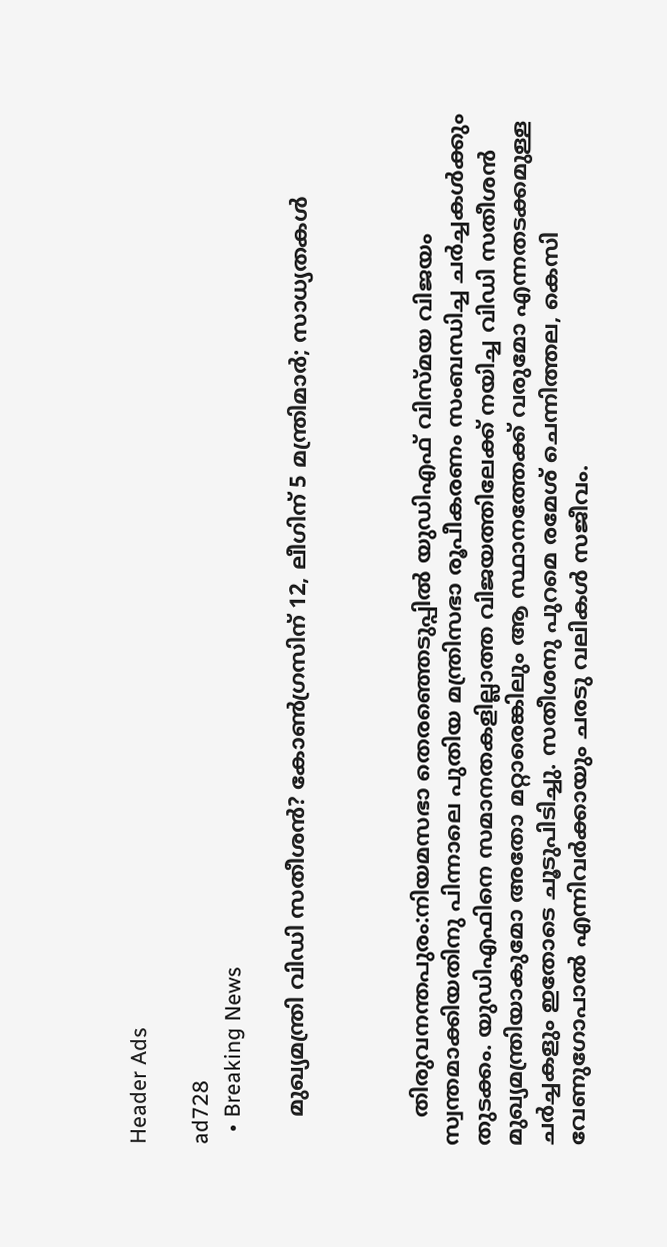Header Ads

ad728
  • Breaking News

    മുഖ്യമന്ത്രി വിഡി സതീശൻ? കോൺഗ്രസിന് 12, ലീഗിന് 5 മന്ത്രിമാർ; സാധ്യതകൾ



    തിരുവനന്തപുരം:നിയമസഭാ തെരഞ്ഞെടുപ്പിൽ യുഡിഎഫ് വിസ്മയ വിജയം സ്വന്തമാക്കിയതിനു പിന്നാലെ പുതിയ മന്ത്രിസഭാ രൂപീകരണം സംബന്ധിച്ച ചർച്ചകൾക്കും തുടക്കം. യുഡിഎഫിനെ സമാനതകളില്ലാത്ത വിജയത്തിലേക്ക് നയിച്ച വിഡി സതീശൻ മുഖ്യമന്ത്രിയാകുമോ അതോ മറ്റാരെങ്കിലും ആ സ്ഥാനത്തേക്ക് വരുമോ എന്നതടക്കമുള്ള ചർച്ചകളും ഇതോടെ ചൂടുപിടിച്ചു. സതീശനു പുറമെ രമേശ് ചെന്നിത്തല, കെസി വേണുഗോപാൽ എന്നിവർക്കായും ചരടു വലികൾ സജീവം.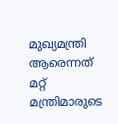മുഖ്യമന്ത്രി ആരെന്നത് മറ്റ് മന്ത്രിമാരുടെ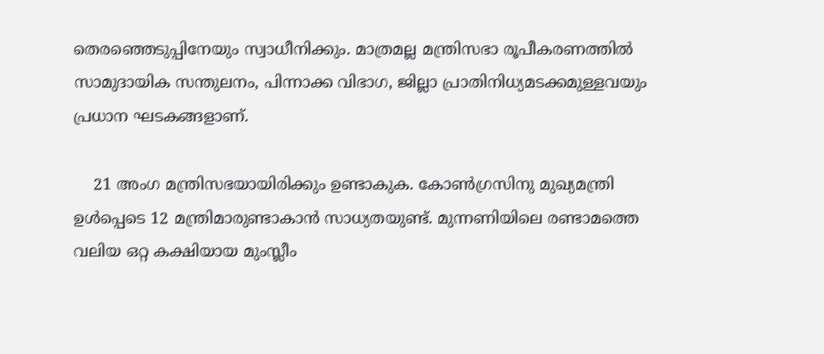തെരഞ്ഞെടുപ്പിനേയും സ്വാധീനിക്കും. മാത്രമല്ല മന്ത്രിസഭാ രൂപീകരണത്തിൽ സാമുദായിക സന്തുലനം, പിന്നാക്ക വിഭാഗ, ജില്ലാ പ്രാതിനിധ്യമടക്കമുള്ളവയും പ്രധാന ഘടകങ്ങളാണ്.

    21 അംഗ മന്ത്രിസഭയായിരിക്കും ഉണ്ടാകുക. കോൺഗ്രസിനു മുഖ്യമന്ത്രി ഉൾപ്പെടെ 12 മന്ത്രിമാരുണ്ടാകാൻ സാധ്യതയുണ്ട്. മുന്നണിയിലെ രണ്ടാമത്തെ വലിയ ഒറ്റ കക്ഷിയായ മുംസ്ലീം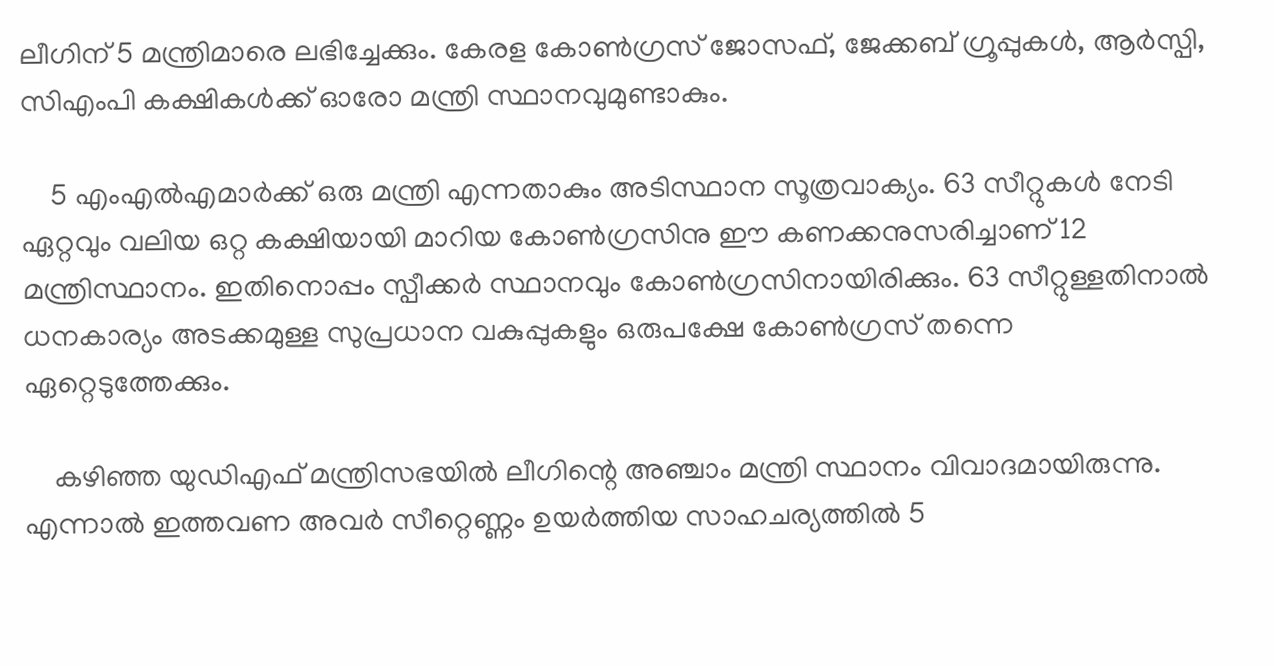ലീഗിന് 5 മന്ത്രിമാരെ ലഭിച്ചേക്കും. കേരള കോൺഗ്രസ് ജോസഫ്, ജേക്കബ് ഗ്രൂപ്പുകൾ, ആർസ്പി, സിഎംപി കക്ഷികൾക്ക് ഓരോ മന്ത്രി സ്ഥാനവുമുണ്ടാകും.

    5 എംഎൽഎമാർക്ക് ഒരു മന്ത്രി എന്നതാകും അടിസ്ഥാന സൂത്രവാക്യം. 63 സീറ്റുകൾ നേടി ഏറ്റവും വലിയ ഒറ്റ കക്ഷിയായി മാറിയ കോൺഗ്രസിനു ഈ കണക്കനുസരിച്ചാണ് 12 മന്ത്രിസ്ഥാനം. ഇതിനൊപ്പം സ്പീക്കർ സ്ഥാനവും കോൺഗ്രസിനായിരിക്കും. 63 സീറ്റുള്ളതിനാൽ ധനകാര്യം അടക്കമുള്ള സുപ്രധാന വകുപ്പുകളും ഒരുപക്ഷേ കോൺഗ്രസ് തന്നെ ഏറ്റെടുത്തേക്കും.

    കഴിഞ്ഞ യുഡിഎഫ് മന്ത്രിസഭയിൽ ലീഗിന്റെ അഞ്ചാം മന്ത്രി സ്ഥാനം വിവാദമായിരുന്നു. എന്നാൽ ഇത്തവണ അവർ സീറ്റെണ്ണം ഉയർത്തിയ സാഹചര്യത്തിൽ 5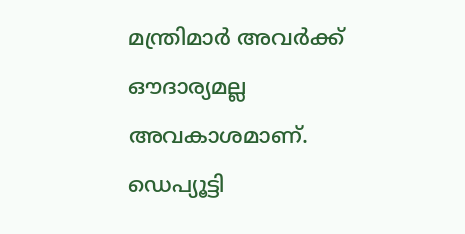മന്ത്രിമാർ അവർക്ക് ഔദാര്യമല്ല അവകാശമാണ്. ഡെപ്യൂട്ടി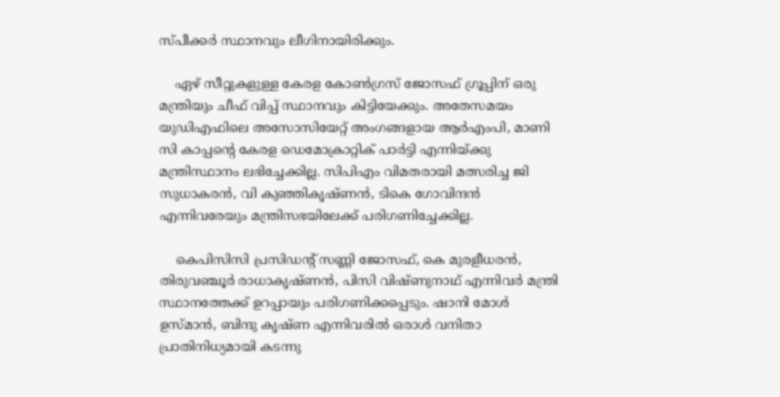സ്പീക്കർ സ്ഥാനവും ലീഗിനായിരിക്കും.

    ഏഴ് സീറ്റുകളുള്ള കേരള കോൺഗ്രസ് ജോസഫ് ഗ്രൂപ്പിന് ഒരു മന്ത്രിയും ചീഫ് വിപ്പ് സ്ഥാനവും കിട്ടിയേക്കും. അതേസമയം യുഡിഎഫിലെ അസോസിയേറ്റ് അംഗങ്ങളായ ആർഎംപി, മാണി സി കാപ്പന്റെ കേരള ഡെമോക്രാറ്റിക് പാർട്ടി എന്നിയ്ക്കു മന്ത്രിസ്ഥാനം ലഭിച്ചേക്കില്ല. സിപിഎം വിമതരായി മത്സരിച്ച ജി സുധാകരൻ, വി കുഞ്ഞികൃഷ്ണൻ, ടികെ ഗോവിന്ദൻ എന്നിവരേയും മന്ത്രിസഭയിലേക്ക് പരിഗണിച്ചേക്കില്ല.

    കെപിസിസി പ്രസിഡന്റ് സണ്ണി ജോസഫ്, കെ മുരളീധരൻ, തിരുവഞ്ചൂർ രാധാകൃഷ്ണൻ, പിസി വിഷ്ണുനാഥ് എന്നിവർ മന്ത്രി സ്ഥാനത്തേക്ക് ഉറപ്പായും പരിഗണിക്കപ്പെടും. ഷാനി മോൾ ഉസ്മാൻ, ബിന്ദു കൃഷ്ണ എന്നിവരിൽ ഒരാൾ വനിതാ പ്രാതിനിധ്യമായി കടന്നു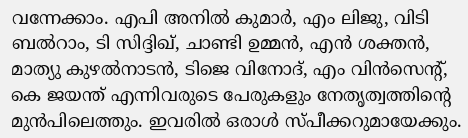വന്നേക്കാം. എപി അനിൽ കുമാർ, എം ലിജു, വിടി ബൽറാം, ടി സിദ്ദിഖ്, ചാണ്ടി ഉമ്മൻ, എൻ ശക്തൻ, മാത്യു കുഴൽനാടൻ, ടിജെ വിനോദ്, എം വിൻസെന്റ്, കെ ജയന്ത് എന്നിവരുടെ പേരുകളും നേതൃത്വത്തിന്റെ മുൻപിലെത്തും. ഇവരിൽ ഒരാൾ സ്പീക്കറുമായേക്കും.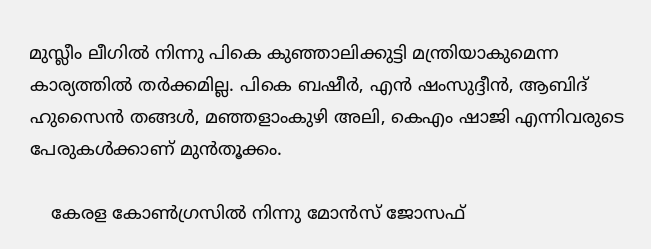മുസ്ലീം ലീഗിൽ നിന്നു പികെ കുഞ്ഞാലിക്കുട്ടി മന്ത്രിയാകുമെന്ന കാര്യത്തിൽ തർക്കമില്ല. പികെ ബഷീർ, എൻ ഷംസുദ്ദീൻ, ആബിദ് ഹുസൈൻ തങ്ങൾ, മഞ്ഞളാംകുഴി അലി, കെഎം ഷാജി എന്നിവരുടെ പേരുകൾക്കാണ് മുൻതൂക്കം.

    കേരള കോൺഗ്രസിൽ നിന്നു മോൻസ് ജോസഫ്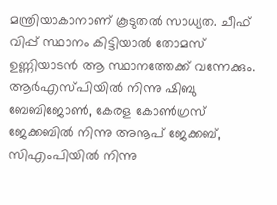മന്ത്രിയാകാനാണ് കൂടുതൽ സാധ്യത. ചീഫ് വിപ്പ് സ്ഥാനം കിട്ടിയാൽ തോമസ് ഉണ്ണിയാടൻ ആ സ്ഥാനത്തേക്ക് വന്നേക്കും. ആർഎസ്പിയിൽ നിന്നു ഷിബു ബേബിജോൺ, കേരള കോൺഗ്രസ് ജേക്കബിൽ നിന്നു അനൂപ് ജേക്കബ്, സിഎംപിയിൽ നിന്നു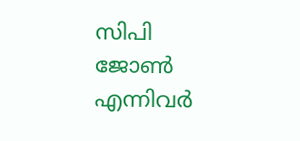സിപി ജോൺ എന്നിവർ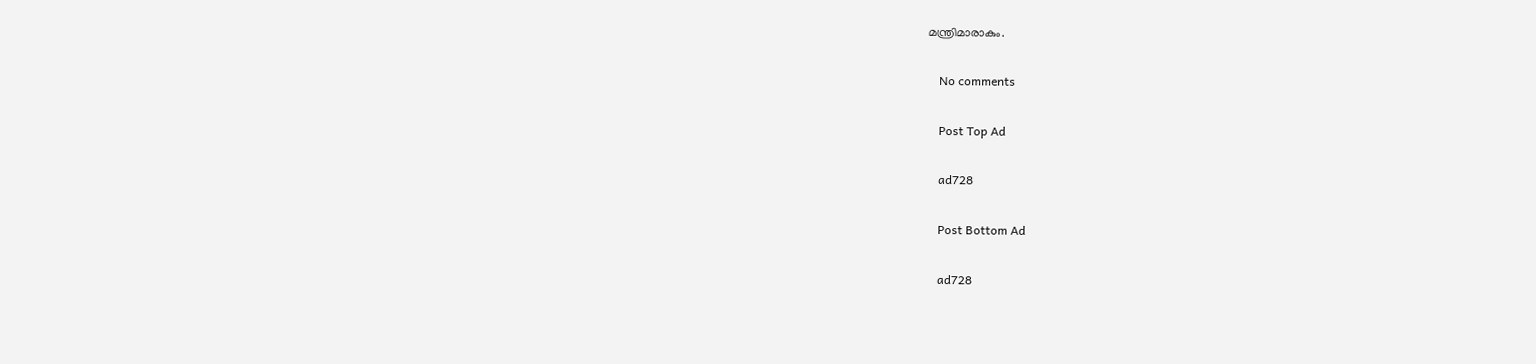മന്ത്രിമാരാകും.

    No comments

    Post Top Ad

    ad728

    Post Bottom Ad

    ad728